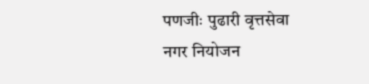पणजीः पुढारी वृत्तसेवा
नगर नियोजन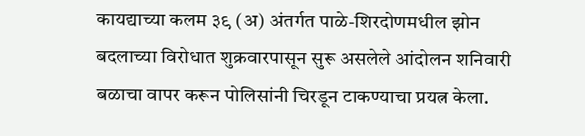कायद्याच्या कलम ३९ (अ) अंतर्गत पाळे-शिरदोणमधील झोन बदलाच्या विरोधात शुक्रवारपासून सुरू असलेले आंदोलन शनिवारी बळाचा वापर करून पोलिसांनी चिरडून टाकण्याचा प्रयत्न केला.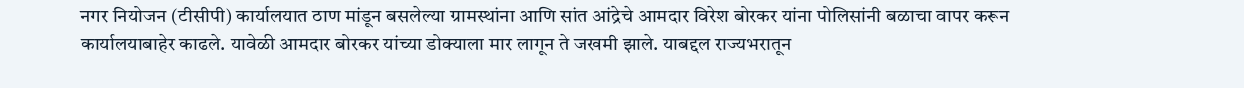नगर नियोजन (टीसीपी) कार्यालयात ठाण मांडून बसलेल्या ग्रामस्थांना आणि सांत आंद्रेचे आमदार विरेश बोरकर यांना पोलिसांनी बळाचा वापर करून कार्यालयाबाहेर काढले. यावेळी आमदार बोरकर यांच्या डोक्याला मार लागून ते जखमी झाले. याबद्दल राज्यभरातून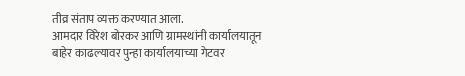तीव्र संताप व्यक्त करण्यात आला.
आमदार विरेश बोरकर आणि ग्रामस्थांनी कार्यालयातून बाहेर काढल्यावर पुन्हा कार्यालयाच्या गेटवर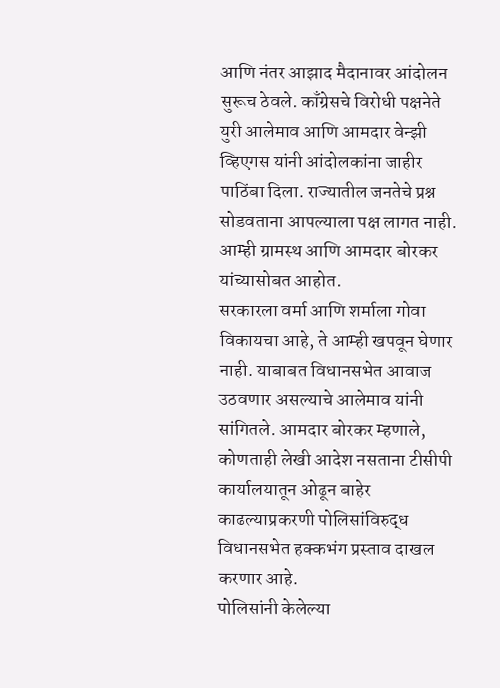आणि नंतर आझाद मैदानावर आंदोलन सुरूच ठेवले. काँग्रेसचे विरोधी पक्षनेते युरी आलेमाव आणि आमदार वेन्झी व्हिएगस यांनी आंदोलकांना जाहीर पाठिंबा दिला. राज्यातील जनतेचे प्रश्न सोडवताना आपल्याला पक्ष लागत नाही. आम्ही ग्रामस्थ आणि आमदार बोरकर यांच्यासोबत आहोत.
सरकारला वर्मा आणि शर्माला गोवा विकायचा आहे, ते आम्ही खपवून घेणार नाही. याबाबत विधानसभेत आवाज उठवणार असल्याचे आलेमाव यांनी सांगितले. आमदार बोरकर म्हणाले, कोणताही लेखी आदेश नसताना टीसीपी कार्यालयातून ओढून बाहेर काढल्याप्रकरणी पोलिसांविरुद्ध विधानसभेत हक्कभंग प्रस्ताव दाखल करणार आहे.
पोलिसांनी केलेल्या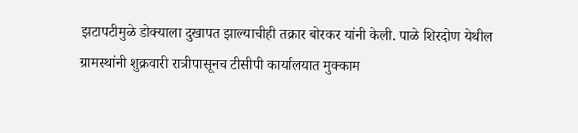झटापटीमुळे डोक्याला दुखापत झाल्याचीही तक्रार बोरकर यांनी केली. पाळे शिरदोण येथील ग्रामस्थांनी शुक्रवारी रात्रीपासूनच टीसीपी कार्यालयात मुक्काम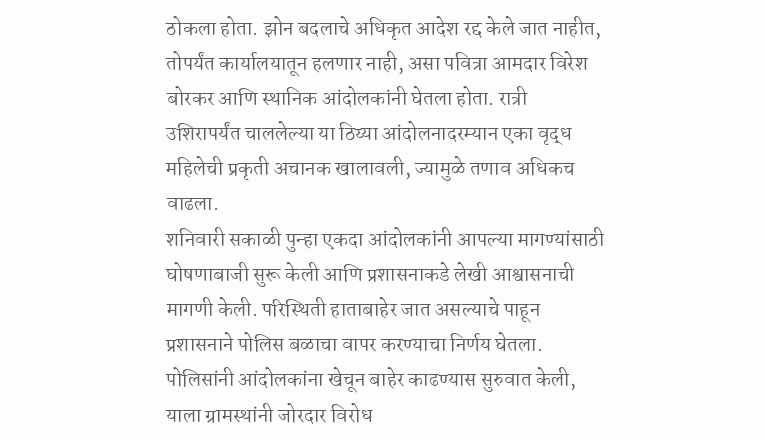ठोकला होता. झोन बदलाचे अधिकृत आदेश रद्द केले जात नाहीत, तोपर्यंत कार्यालयातून हलणार नाही, असा पवित्रा आमदार विरेश बोरकर आणि स्थानिक आंदोलकांनी घेतला होता. रात्री उशिरापर्यंत चाललेल्या या ठिय्या आंदोलनादरम्यान एका वृद्ध महिलेची प्रकृती अचानक खालावली, ज्यामुळे तणाव अधिकच वाढला.
शनिवारी सकाळी पुन्हा एकदा आंदोलकांनी आपल्या मागण्यांसाठी घोषणाबाजी सुरू केली आणि प्रशासनाकडे लेखी आश्वासनाची मागणी केली. परिस्थिती हाताबाहेर जात असल्याचे पाहून प्रशासनाने पोलिस बळाचा वापर करण्याचा निर्णय घेतला. पोलिसांनी आंदोलकांना खेचून बाहेर काढण्यास सुरुवात केली, याला ग्रामस्थांनी जोरदार विरोध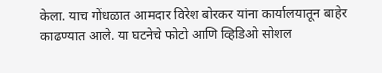केला. याच गोंधळात आमदार विरेश बोरकर यांना कार्यालयातून बाहेर काढण्यात आले. या घटनेचे फोटो आणि व्हिडिओ सोशल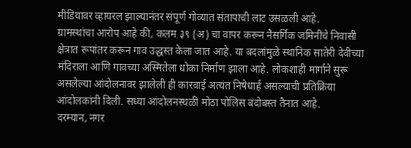मीडियावर व्हायरल झाल्यानंतर संपूर्ण गोव्यात संतापाची लाट उसळली आहे.
ग्रामस्थांचा आरोप आहे की, कलम ३९ (अ) चा वापर करून नैसर्गिक जमिनींचे निवासी क्षेत्रात रूपांतर करून गाव उद्धस्त केला जात आहे. या बदलांमुळे स्थानिक सातेरी देवीच्या मंदिराला आणि गावच्या अस्मितेला धोका निर्माण झाला आहे. लोकशाही मार्गाने सुरू असलेल्या आंदोलनावर झालेली ही कारवाई अत्यंत निषेधार्ह असल्याची प्रतिक्रिया आंदोलकांनी दिली. सध्या आंदोलनस्थळी मोठा पोलिस बंदोबस्त तैनात आहे.
दरम्यान, नगर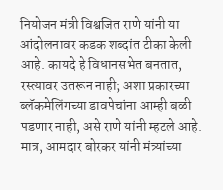नियोजन मंत्री विश्वजित राणे यांनी या आंदोलनावर कडक शब्दांत टीका केली आहे. कायदे हे विधानसभेत बनतात, रस्त्यावर उतरून नाही; अशा प्रकारच्या ब्लॅकमेलिंगच्या डावपेचांना आम्ही बळी पडणार नाही, असे राणे यांनी म्हटले आहे. मात्र, आमदार बोरकर यांनी मंत्र्यांच्या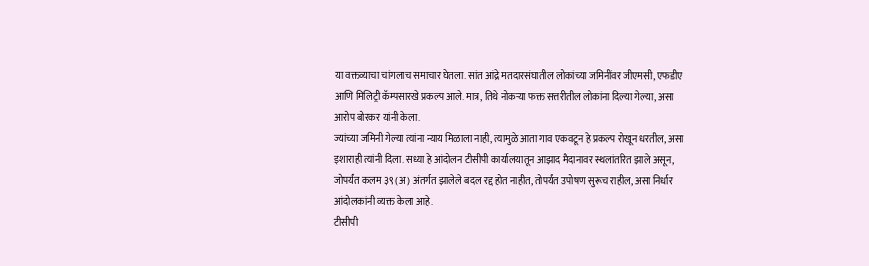या वक्तव्याचा चांगलाच समाचार घेतला. सांत आंद्रे मतदारसंघातील लोकांच्या जमिनींवर जीएमसी, एफडीए आणि मिलिट्री कॅम्पसारखे प्रकल्प आले. मात्र, तिथे नोकऱ्या फक्त सत्तरीतील लोकांना दिल्या गेल्या, असा आरोप बोरकर यांनी केला.
ज्यांच्या जमिनी गेल्या त्यांना न्याय मिळाला नाही, त्यामुळे आता गाव एकवटून हे प्रकल्प रोखून धरतील, असा इशाराही त्यांनी दिला. सध्या हे आंदोलन टीसीपी कार्यालयातून आझाद मैदानावर स्थलांतरित झाले असून, जोपर्यंत कलम ३९ (अ) अंतर्गत झालेले बदल रद्द होत नाहीत, तोपर्यंत उपोषण सुरूच राहील, असा निर्धार आंदोलकांनी व्यक्त केला आहे.
टीसीपी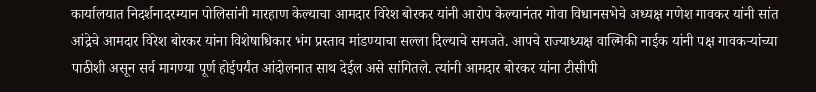कार्यालयात निदर्शनादरम्यान पोलिसांनी मारहाण केल्याचा आमदार विरेश बोरकर यांनी आरोप केल्यानंतर गोवा विधानसभेचे अध्यक्ष गणेश गावकर यांनी सांत आंद्रेचे आमदार विरेश बोरकर यांना विशेषाधिकार भंग प्रस्ताव मांडण्याचा सल्ला दिल्याचे समजते. आपचे राज्याध्यक्ष वाल्मिकी नाईक यांनी पक्ष गावकऱ्यांच्या पाठीशी असून सर्व मागण्या पूर्ण होईपर्यंत आंदोलनात साथ देईल असे सांगितले. त्यांनी आमदार बोरकर यांना टीसीपी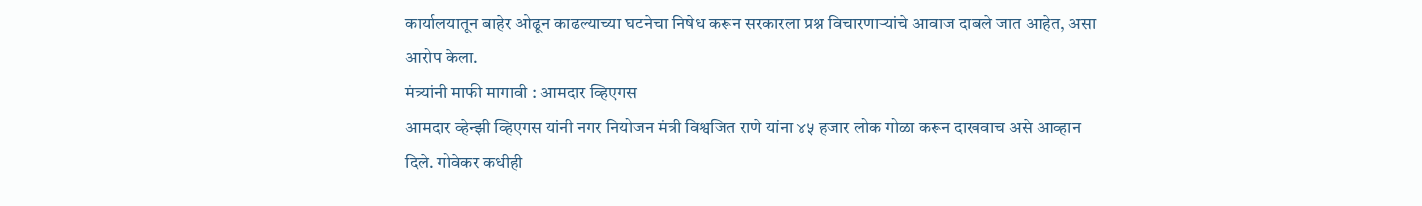कार्यालयातून बाहेर ओढून काढल्याच्या घटनेचा निषेध करून सरकारला प्रश्न विचारणाऱ्यांचे आवाज दाबले जात आहेत, असा आरोप केला.
मंत्र्यांनी माफी मागावी : आमदार व्हिएगस
आमदार व्हेन्झी व्हिएगस यांनी नगर नियोजन मंत्री विश्वजित राणे यांना ४५ हजार लोक गोळा करून दाखवाच असे आव्हान दिले. गोवेकर कधीही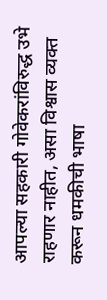आपल्या सहकारी गोवेकरांविरुद्ध उभे राहणार नाहीत, असा विश्वास व्यक्त करून धमकीची भाषा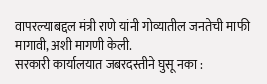वापरल्याबद्दल मंत्री राणे यांनी गोव्यातील जनतेची माफी मागावी, अशी मागणी केली.
सरकारी कार्यालयात जबरदस्तीने घुसू नका :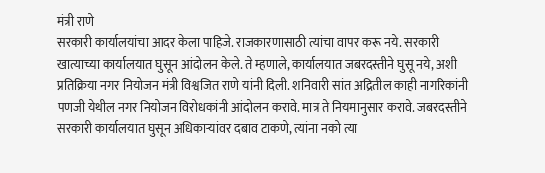मंत्री राणे
सरकारी कार्यालयांचा आदर केला पाहिजे. राजकारणासाठी त्यांचा वापर करू नये. सरकारी खात्याच्या कार्यालयात घुसून आंदोलन केले. ते म्हणाले, कार्यालयात जबरदस्तीने घुसू नये, अशी प्रतिक्रिया नगर नियोजन मंत्री विश्वजित राणे यांनी दिली. शनिवारी सांत अद्रितील काही नागरिकांनी पणजी येथील नगर नियोजन विरोधकांनी आंदोलन करावे. मात्र ते नियमानुसार करावे. जबरदस्तीने सरकारी कार्यालयात घुसून अधिकाऱ्यांवर दबाव टाकणे, त्यांना नको त्या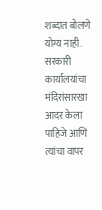शब्दात बोलणे योग्य नाही. सरकारी कार्यालयांचा मंदिरांसारखा आदर केला पाहिजे आणि त्यांचा वापर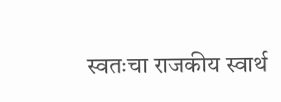स्वतःचा राजकीय स्वार्थ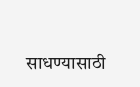साधण्यासाठी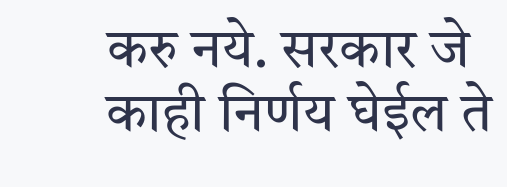करु नये. सरकार जे काही निर्णय घेईल ते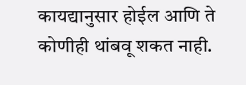कायद्यानुसार होईल आणि ते कोणीही थांबवू शकत नाही.